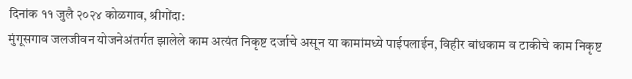दिनांक ११ जुलै २०२४ कोळगाव, श्रीगोंदा:
मुंगूसगाव जलजीवन योजनेअंतर्गत झालेले काम अत्यंत निकृष्ट दर्जाचे असून या कामांमध्ये पाईपलाईन, विहीर बांधकाम व टाकीचे काम निकृष्ट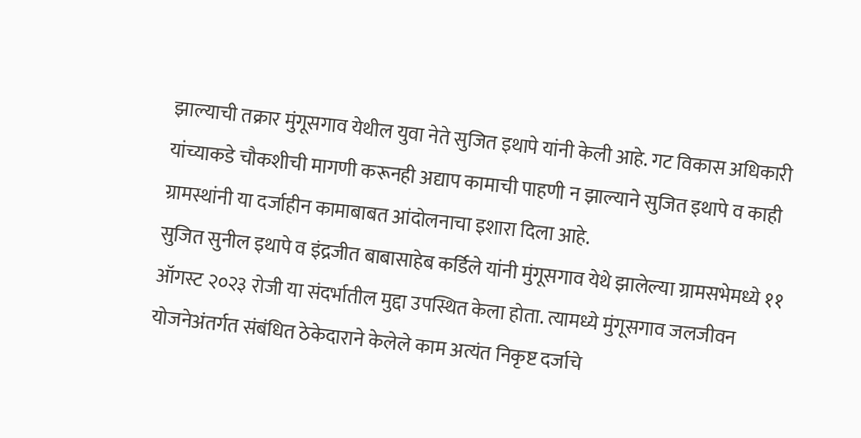झाल्याची तक्रार मुंगूसगाव येथील युवा नेते सुजित इथापे यांनी केली आहे. गट विकास अधिकारी यांच्याकडे चौकशीची मागणी करूनही अद्याप कामाची पाहणी न झाल्याने सुजित इथापे व काही ग्रामस्थांनी या दर्जाहीन कामाबाबत आंदोलनाचा इशारा दिला आहे.
सुजित सुनील इथापे व इंद्रजीत बाबासाहेब कर्डिले यांनी मुंगूसगाव येथे झालेल्या ग्रामसभेमध्ये ११ ऑगस्ट २०२३ रोजी या संदर्भातील मुद्दा उपस्थित केला होता. त्यामध्ये मुंगूसगाव जलजीवन योजनेअंतर्गत संबंधित ठेकेदाराने केलेले काम अत्यंत निकृष्ट दर्जाचे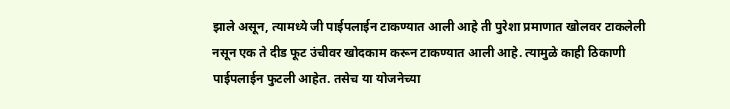झाले असून, त्यामध्ये जी पाईपलाईन टाकण्यात आली आहे ती पुरेशा प्रमाणात खोलवर टाकलेली नसून एक ते दीड फूट उंचीवर खोदकाम करून टाकण्यात आली आहे. त्यामुळे काही ठिकाणी पाईपलाईन फुटली आहेत. तसेच या योजनेच्या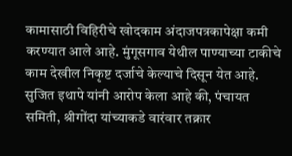कामासाठी विहिरीचे खोदकाम अंदाजपत्रकापेक्षा कमी करण्यात आले आहे. मुंगूसगाव येथील पाण्याच्या टाकीचे काम देखील निकृष्ट दर्जाचे केल्याचे दिसून येत आहे.
सुजित इथापे यांनी आरोप केला आहे की, पंचायत समिती, श्रीगोंदा यांच्याकडे वारंवार तक्रार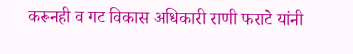करूनही व गट विकास अधिकारी राणी फराटे यांनी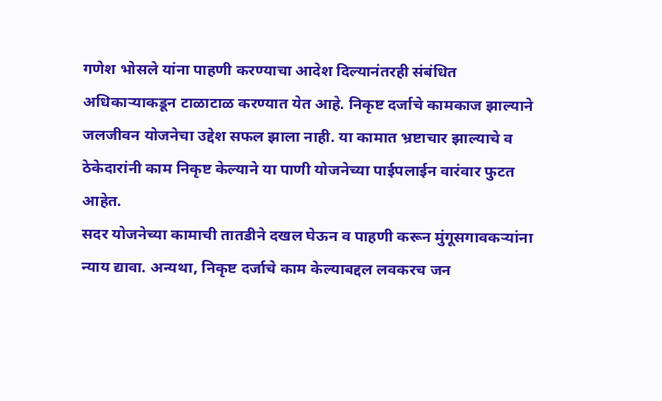गणेश भोसले यांना पाहणी करण्याचा आदेश दिल्यानंतरही संबंधित अधिकाऱ्याकडून टाळाटाळ करण्यात येत आहे. निकृष्ट दर्जाचे कामकाज झाल्याने जलजीवन योजनेचा उद्देश सफल झाला नाही. या कामात भ्रष्टाचार झाल्याचे व ठेकेदारांनी काम निकृष्ट केल्याने या पाणी योजनेच्या पाईपलाईन वारंवार फुटत आहेत.
सदर योजनेच्या कामाची तातडीने दखल घेऊन व पाहणी करून मुंगूसगावकऱ्यांना न्याय द्यावा. अन्यथा, निकृष्ट दर्जाचे काम केल्याबद्दल लवकरच जन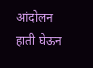आंदोलन हाती घेऊन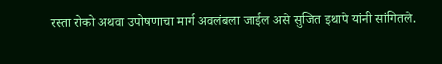रस्ता रोको अथवा उपोषणाचा मार्ग अवलंबला जाईल असे सुजित इथापे यांनी सांगितले.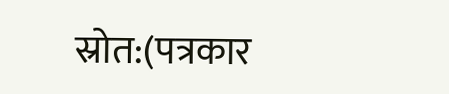स्रोत:(पत्रकार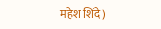महेश शिंदे)